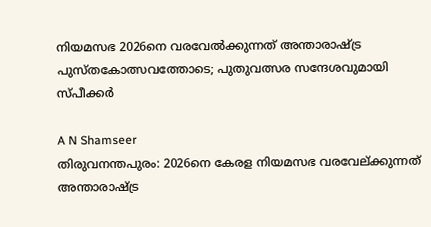നിയമസഭ 2026നെ വരവേൽക്കുന്നത് അന്താരാഷ്ട്ര പുസ്തകോത്സവത്തോടെ; പുതുവത്സര സന്ദേശവുമായി സ്പീക്കർ

A N Shamseer
തിരുവനന്തപുരം: 2026നെ കേരള നിയമസഭ വരവേല്ക്കുന്നത് അന്താരാഷ്ട്ര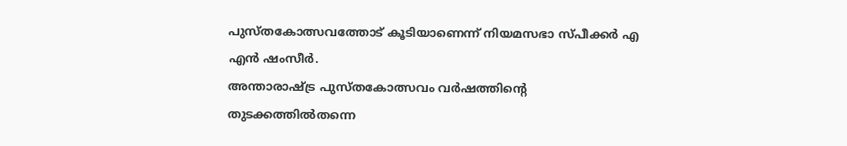പുസ്തകോത്സവത്തോട് കൂടിയാണെന്ന് നിയമസഭാ സ്പീക്കർ എ എൻ ഷംസീർ.
അന്താരാഷ്ട്ര പുസ്തകോത്സവം വർഷത്തിന്റെ തുടക്കത്തിൽതന്നെ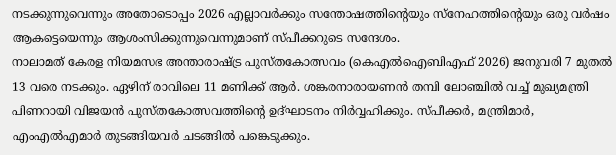നടക്കുന്നുവെന്നും അതോടൊപ്പം 2026 എല്ലാവർക്കും സന്തോഷത്തിന്റെയും സ്നേഹത്തിന്റെയും ഒരു വർഷം ആകട്ടെയെന്നും ആശംസിക്കുന്നുവെന്നുമാണ് സ്പീക്കറുടെ സന്ദേശം.
നാലാമത് കേരള നിയമസഭ അന്താരാഷ്ട്ര പുസ്തകോത്സവം (കെഎൽഐബിഎഫ് 2026) ജനുവരി 7 മുതൽ 13 വരെ നടക്കും. ഏഴിന് രാവിലെ 11 മണിക്ക് ആർ. ശങ്കരനാരായണൻ തമ്പി ലോഞ്ചിൽ വച്ച് മുഖ്യമന്ത്രി പിണറായി വിജയൻ പുസ്തകോത്സവത്തിന്റെ ഉദ്ഘാടനം നിർവ്വഹിക്കും. സ്പീക്കർ, മന്ത്രിമാർ, എംഎൽഎമാർ തുടങ്ങിയവർ ചടങ്ങിൽ പങ്കെടുക്കും.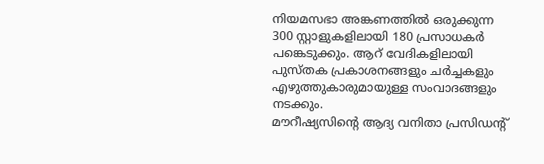നിയമസഭാ അങ്കണത്തിൽ ഒരുക്കുന്ന 300 സ്റ്റാളുകളിലായി 180 പ്രസാധകർ പങ്കെടുക്കും. ആറ് വേദികളിലായി പുസ്തക പ്രകാശനങ്ങളും ചർച്ചകളും എഴുത്തുകാരുമായുള്ള സംവാദങ്ങളും നടക്കും.
മൗറീഷ്യസിന്റെ ആദ്യ വനിതാ പ്രസിഡന്റ്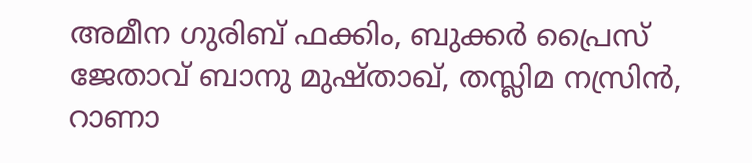അമീന ഗുരിബ് ഫക്കിം, ബുക്കർ പ്രൈസ് ജേതാവ് ബാനു മുഷ്താഖ്, തസ്ലിമ നസ്രിൻ, റാണാ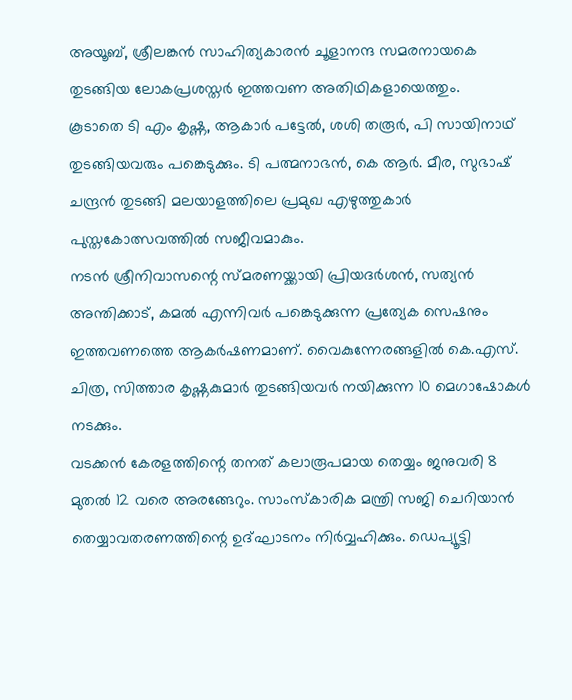അയൂബ്, ശ്രീലങ്കൻ സാഹിത്യകാരൻ ചൂളാനന്ദ സമരനായകെ തുടങ്ങിയ ലോകപ്രശസ്തർ ഇത്തവണ അതിഥികളായെത്തും.
കൂടാതെ ടി എം കൃഷ്ണ, ആകാർ പട്ടേൽ, ശശി തരൂർ, പി സായിനാഥ് തുടങ്ങിയവരും പങ്കെടുക്കും. ടി പത്മനാഭൻ, കെ ആർ. മീര, സുഭാഷ് ചന്ദ്രൻ തുടങ്ങി മലയാളത്തിലെ പ്രമുഖ എഴുത്തുകാർ പുസ്തകോത്സവത്തിൽ സജീവമാകും.
നടൻ ശ്രീനിവാസന്റെ സ്മരണയ്ക്കായി പ്രിയദർശൻ, സത്യൻ അന്തിക്കാട്, കമൽ എന്നിവർ പങ്കെടുക്കുന്ന പ്രത്യേക സെഷനും ഇത്തവണത്തെ ആകർഷണമാണ്. വൈകുന്നേരങ്ങളിൽ കെ.എസ്. ചിത്ര, സിത്താര കൃഷ്ണകുമാർ തുടങ്ങിയവർ നയിക്കുന്ന 10 മെഗാഷോകൾ നടക്കും.
വടക്കൻ കേരളത്തിന്റെ തനത് കലാരൂപമായ തെയ്യം ജനുവരി 8 മുതൽ 12 വരെ അരങ്ങേറും. സാംസ്കാരിക മന്ത്രി സജി ചെറിയാൻ തെയ്യാവതരണത്തിന്റെ ഉദ്ഘാടനം നിർവ്വഹിക്കും. ഡെപ്യൂട്ടി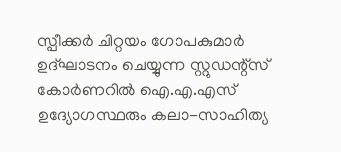സ്പീക്കർ ചിറ്റയം ഗോപകുമാർ ഉദ്ഘാടനം ചെയ്യുന്ന സ്റ്റുഡന്റ്സ് കോർണറിൽ ഐ.എ.എസ് ഉദ്യോഗസ്ഥരും കലാ-സാഹിത്യ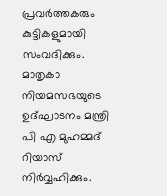പ്രവർത്തകരും കുട്ടികളുമായി സംവദിക്കും.
മാതൃകാ നിയമസഭയുടെ ഉദ്ഘാടനം മന്ത്രി പി എ മുഹമ്മദ് റിയാസ് നിർവ്വഹിക്കും.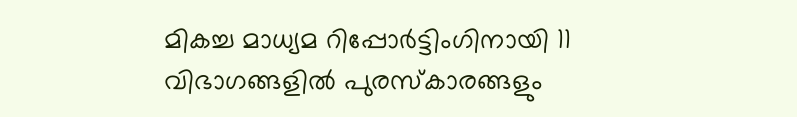മികച്ച മാധ്യമ റിപ്പോർട്ടിംഗിനായി 11 വിഭാഗങ്ങളിൽ പുരസ്കാരങ്ങളും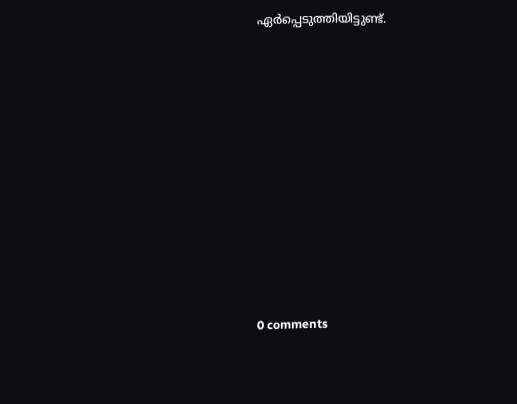ഏർപ്പെടുത്തിയിട്ടുണ്ട്.










0 comments